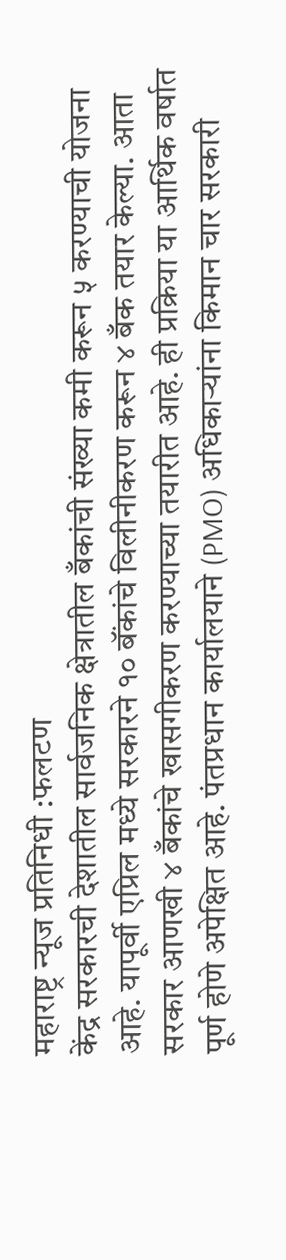महाराष्ट्र न्यूज प्रतिनिधी :फलटण
केंद्र सरकारची देशातील सार्वजनिक क्षेत्रातील बँकांची संख्या कमी करून ५ करण्याची योजना आहे. यापूर्वी एप्रिल मध्ये सरकारने १० बॅंकांचे विलीनीकरण करून ४ बँक तयार केल्या. आता सरकार आणखी ४ बँकांचे खासगीकरण करण्याच्या तयारीत आहे. ही प्रक्रिया या आर्थिक वर्षात पूर्ण होणे अपेक्षित आहे. पंतप्रधान कार्यालयाने (PMO) अधिकाऱ्यांना किमान चार सरकारी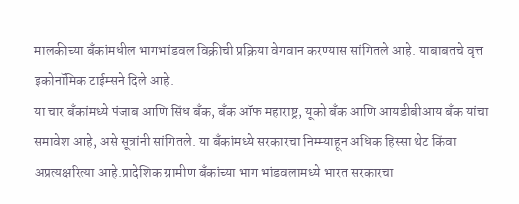मालकीच्या बँकांमधील भागभांडवल विक्रीची प्रक्रिया वेगवान करण्यास सांगितले आहे. याबाबतचे वृत्त इकोनॉमिक टाईम्सने दिले आहे.
या चार बँकांमध्ये पंजाब आणि सिंध बँक, बँक ऑफ महाराष्ट्र, यूको बँक आणि आयडीबीआय बँक यांचा समावेश आहे, असे सूत्रांनी सांगितले. या बँकांमध्ये सरकारचा निम्म्याहून अधिक हिस्सा थेट किंवा अप्रत्यक्षरित्या आहे.प्रादेशिक ग्रामीण बँकांच्या भाग भांडवलामध्ये भारत सरकारचा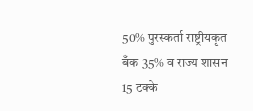50% पुरस्कर्ता राष्ट्रीयकृत बँक 35% व राज्य शासन 15 टक्के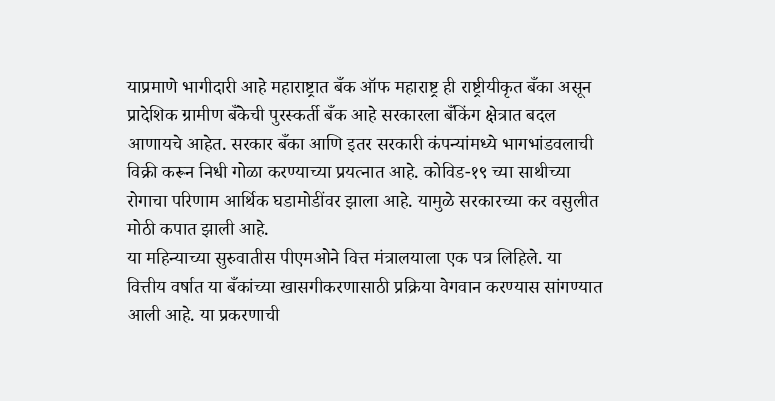याप्रमाणे भागीदारी आहे महाराष्ट्रात बँक ऑफ महाराष्ट्र ही राष्ट्रीयीकृत बँका असून प्रादेशिक ग्रामीण बँकेची पुरस्कर्ती बँक आहे सरकारला बँकिंग क्षेत्रात बदल आणायचे आहेत. सरकार बँका आणि इतर सरकारी कंपन्यांमध्ये भागभांडवलाची विक्री करून निधी गोळा करण्याच्या प्रयत्नात आहे. कोविड-१९ च्या साथीच्या रोगाचा परिणाम आर्थिक घडामोडींवर झाला आहे. यामुळे सरकारच्या कर वसुलीत मोठी कपात झाली आहे.
या महिन्याच्या सुरुवातीस पीएमओने वित्त मंत्रालयाला एक पत्र लिहिले. या वित्तीय वर्षात या बँकांच्या खासगीकरणासाठी प्रक्रिया वेगवान करण्यास सांगण्यात आली आहे. या प्रकरणाची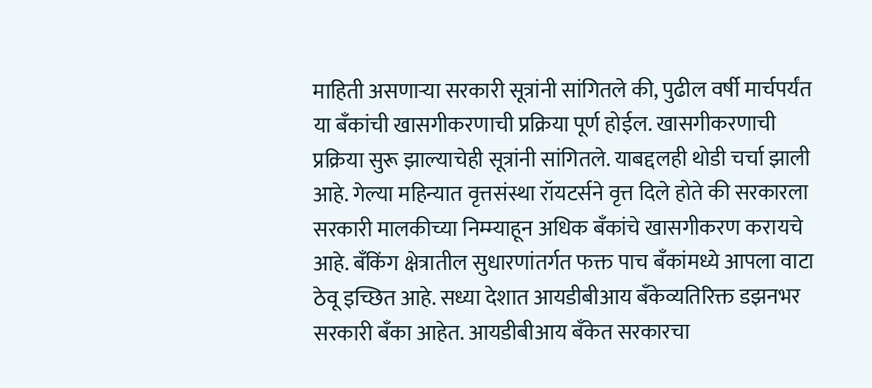माहिती असणाऱ्या सरकारी सूत्रांनी सांगितले की, पुढील वर्षी मार्चपर्यंत या बँकांची खासगीकरणाची प्रक्रिया पूर्ण होईल. खासगीकरणाची प्रक्रिया सुरू झाल्याचेही सूत्रांनी सांगितले. याबद्दलही थोडी चर्चा झाली आहे. गेल्या महिन्यात वृत्तसंस्था रॉयटर्सने वृत्त दिले होते की सरकारला सरकारी मालकीच्या निम्म्याहून अधिक बँकांचे खासगीकरण करायचे आहे. बँकिंग क्षेत्रातील सुधारणांतर्गत फक्त पाच बँकांमध्ये आपला वाटा ठेवू इच्छित आहे. सध्या देशात आयडीबीआय बँकेव्यतिरिक्त डझनभर सरकारी बँका आहेत. आयडीबीआय बँकेत सरकारचा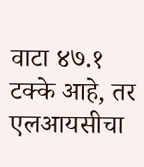वाटा ४७.१ टक्के आहे, तर एलआयसीचा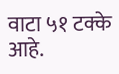वाटा ५१ टक्के आहे.